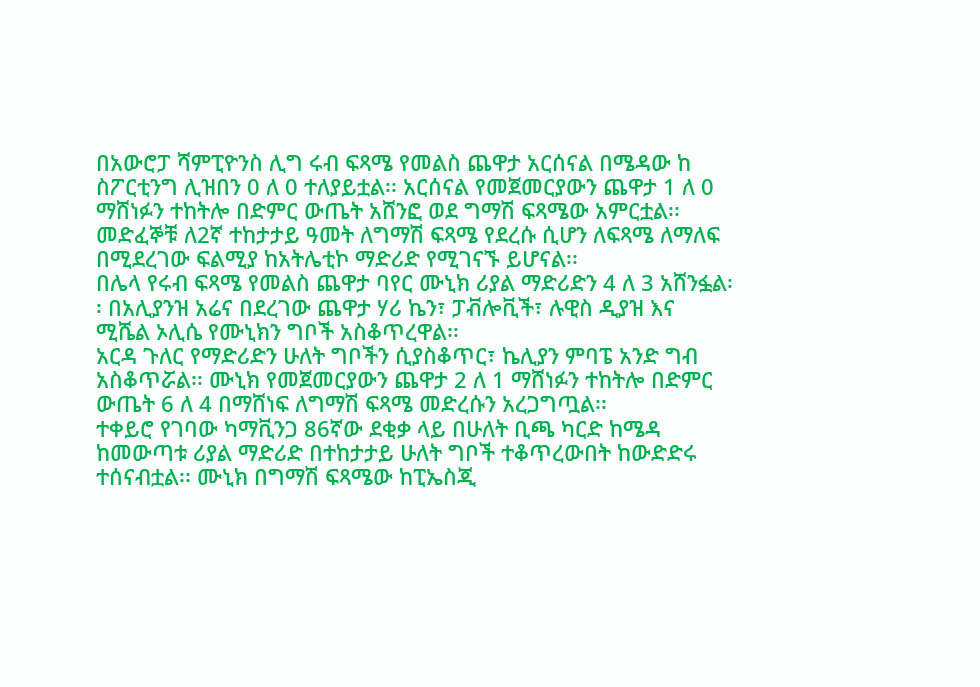በአውሮፓ ሻምፒዮንስ ሊግ ሩብ ፍጻሜ የመልስ ጨዋታ አርሰናል በሜዳው ከ ስፖርቲንግ ሊዝበን 0 ለ 0 ተለያይቷል፡፡ አርሰናል የመጀመርያውን ጨዋታ 1 ለ 0 ማሸነፉን ተከትሎ በድምር ውጤት አሸንፎ ወደ ግማሽ ፍጻሜው አምርቷል፡፡
መድፈኞቹ ለ2ኛ ተከታታይ ዓመት ለግማሽ ፍጻሜ የደረሱ ሲሆን ለፍጻሜ ለማለፍ በሚደረገው ፍልሚያ ከአትሌቲኮ ማድሪድ የሚገናኙ ይሆናል፡፡
በሌላ የሩብ ፍጻሜ የመልስ ጨዋታ ባየር ሙኒክ ሪያል ማድሪድን 4 ለ 3 አሸንፏል፡፡ በአሊያንዝ አሬና በደረገው ጨዋታ ሃሪ ኬን፣ ፓቭሎቪች፣ ሉዊስ ዲያዝ እና ሚሼል ኦሊሴ የሙኒክን ግቦች አስቆጥረዋል፡፡
አርዳ ጉለር የማድሪድን ሁለት ግቦችን ሲያስቆጥር፣ ኬሊያን ምባፔ አንድ ግብ አስቆጥሯል፡፡ ሙኒክ የመጀመርያውን ጨዋታ 2 ለ 1 ማሸነፉን ተከትሎ በድምር ውጤት 6 ለ 4 በማሸነፍ ለግማሽ ፍጻሜ መድረሱን አረጋግጧል፡፡
ተቀይሮ የገባው ካማቪንጋ 86ኛው ደቂቃ ላይ በሁለት ቢጫ ካርድ ከሜዳ ከመውጣቱ ሪያል ማድሪድ በተከታታይ ሁለት ግቦች ተቆጥረውበት ከውድድሩ ተሰናብቷል፡፡ ሙኒክ በግማሽ ፍጻሜው ከፒኤስጂ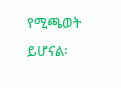የሚጫወት ይሆናል፡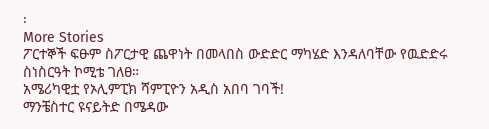፡
More Stories
ፖርተኞች ፍፁም ስፖርታዊ ጨዋነት በመላበስ ውድድር ማካሄድ እንዳለባቸው የዉድድሩ ስነስርዓት ኮሚቴ ገለፀ።
አሜሪካዊቷ የኦሊምፒክ ሻምፒዮን አዲስ አበባ ገባች!
ማንቼስተር ዩናይትድ በሜዳው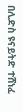በሊድስ ዩናይትድ ተሸነፈ